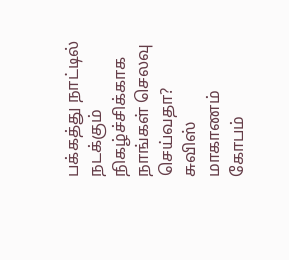பக்கத்து நாட்டில் நடக்கும் நிகழ்ச்சிக்காக நாங்கள் செலவு செய்வதா?
சுவிஸ் மாகாணம் கோபம்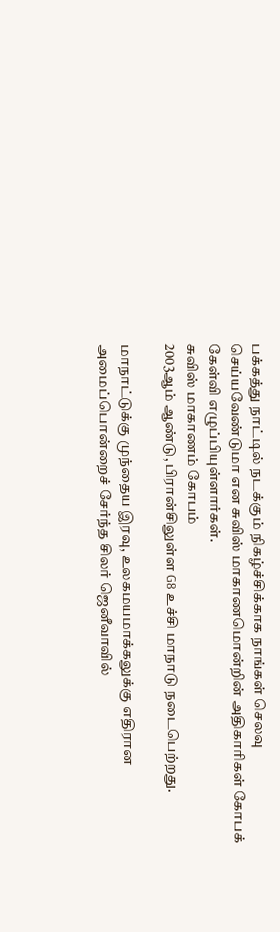பக்கத்து நாட்டில் நடக்கும் நிகழ்ச்சிக்காக நாங்கள் செலவு செய்யவேண்டுமா என சுவிஸ் மாகாணமொன்றின் அதிகாரிகள் கோபக் கேள்வி எழுப்பியுள்ளார்கள்.
சுவிஸ் மாகாணம் கோபம்
2003ஆம் ஆண்டு, பிரான்சிலுள்ள G8 உச்சி மாநாடு நடைபெற்றது.

மாநாட்டுக்கு முந்தைய இரவு, உலகமயமாக்கலுக்கு எதிரான அமைப்பொன்றைச் சேர்ந்த சிலர் ஜெனீவாவில்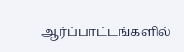ஆர்ப்பாட்டங்களில்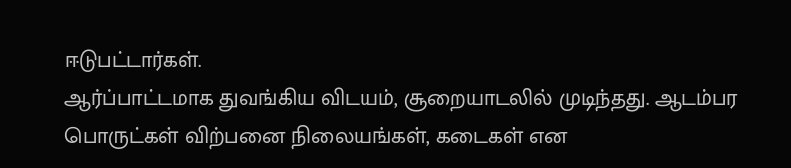ஈடுபட்டார்கள்.
ஆர்ப்பாட்டமாக துவங்கிய விடயம், சூறையாடலில் முடிந்தது. ஆடம்பர பொருட்கள் விற்பனை நிலையங்கள், கடைகள் என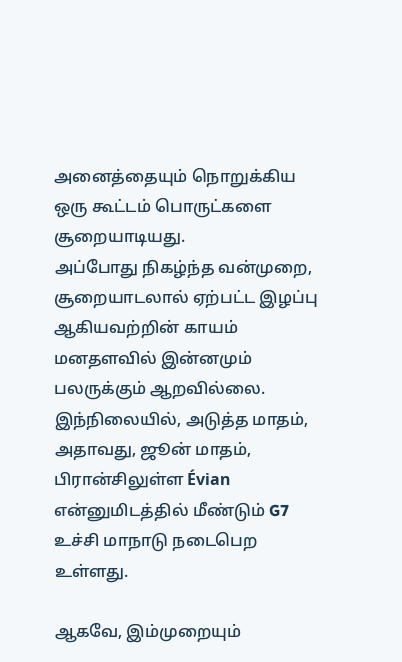அனைத்தையும் நொறுக்கிய ஒரு கூட்டம் பொருட்களை சூறையாடியது.
அப்போது நிகழ்ந்த வன்முறை, சூறையாடலால் ஏற்பட்ட இழப்பு ஆகியவற்றின் காயம் மனதளவில் இன்னமும் பலருக்கும் ஆறவில்லை.
இந்நிலையில், அடுத்த மாதம், அதாவது, ஜூன் மாதம், பிரான்சிலுள்ள Évian என்னுமிடத்தில் மீண்டும் G7 உச்சி மாநாடு நடைபெற உள்ளது.

ஆகவே, இம்முறையும்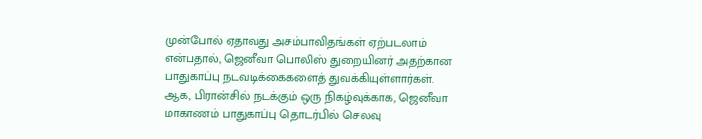முன்போல் ஏதாவது அசம்பாவிதங்கள் ஏற்படலாம் என்பதால், ஜெனீவா பொலிஸ் துறையினர் அதற்கான பாதுகாப்பு நடவடிக்கைகளைத் துவக்கியுள்ளார்கள்.
ஆக, பிரான்சில் நடக்கும் ஒரு நிகழ்வுக்காக, ஜெனீவா மாகாணம் பாதுகாப்பு தொடர்பில் செலவு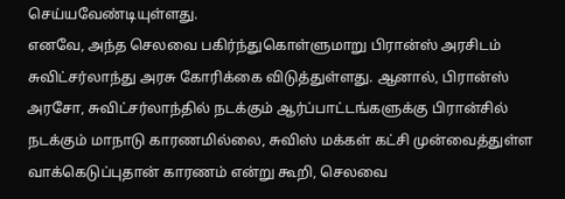செய்யவேண்டியுள்ளது.
எனவே, அந்த செலவை பகிர்ந்துகொள்ளுமாறு பிரான்ஸ் அரசிடம் சுவிட்சர்லாந்து அரசு கோரிக்கை விடுத்துள்ளது. ஆனால், பிரான்ஸ் அரசோ, சுவிட்சர்லாந்தில் நடக்கும் ஆர்ப்பாட்டங்களுக்கு பிரான்சில் நடக்கும் மாநாடு காரணமில்லை, சுவிஸ் மக்கள் கட்சி முன்வைத்துள்ள வாக்கெடுப்புதான் காரணம் என்று கூறி, செலவை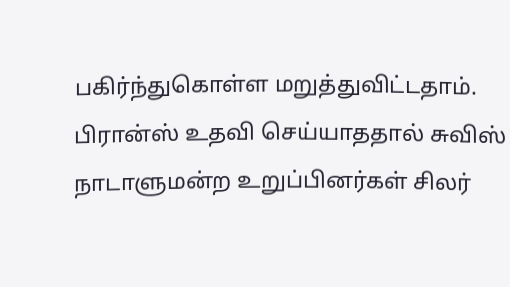பகிர்ந்துகொள்ள மறுத்துவிட்டதாம்.
பிரான்ஸ் உதவி செய்யாததால் சுவிஸ் நாடாளுமன்ற உறுப்பினர்கள் சிலர்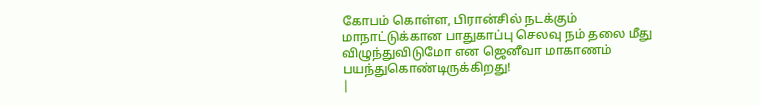கோபம் கொள்ள, பிரான்சில் நடக்கும் மாநாட்டுக்கான பாதுகாப்பு செலவு நம் தலை மீது விழுந்துவிடுமோ என ஜெனீவா மாகாணம் பயந்துகொண்டிருக்கிறது!
|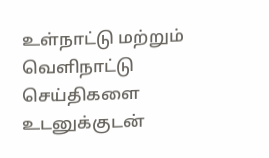உள்நாட்டு மற்றும் வெளிநாட்டு செய்திகளை உடனுக்குடன்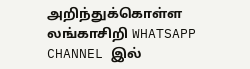அறிந்துக்கொள்ள லங்காசிறி WHATSAPP CHANNEL இல்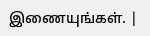இணையுங்கள். |